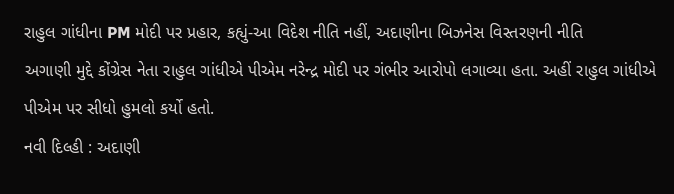રાહુલ ગાંધીના PM મોદી પર પ્રહાર, કહ્યું-આ વિદેશ નીતિ નહીં, અદાણીના બિઝનેસ વિસ્તરણની નીતિ
અગાણી મુદ્દે કોંગ્રેસ નેતા રાહુલ ગાંધીએ પીએમ નરેન્દ્ર મોદી પર ગંભીર આરોપો લગાવ્યા હતા. અહીં રાહુલ ગાંધીએ પીએમ પર સીધો હુમલો કર્યો હતો.
નવી દિલ્હી : અદાણી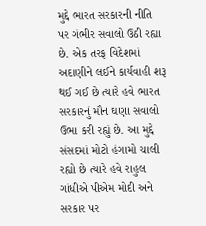મુદ્દે ભારત સરકારની નીતિ પર ગંભીર સવાલો ઉઠી રહ્યા છે. એક તરફ વિદેશમાં અદાણીને લઈને કાર્યવાહી શરૂ થઈ ગઈ છે ત્યારે હવે ભારત સરકારનું મૌન ઘણા સવાલો ઉભા કરી રહ્યું છે. આ મુદ્દે સંસદમાં મોટો હંગામો ચાલી રહ્યો છે ત્યારે હવે રાહુલ ગાંધીએ પીએમ મોદી અને સરકાર પર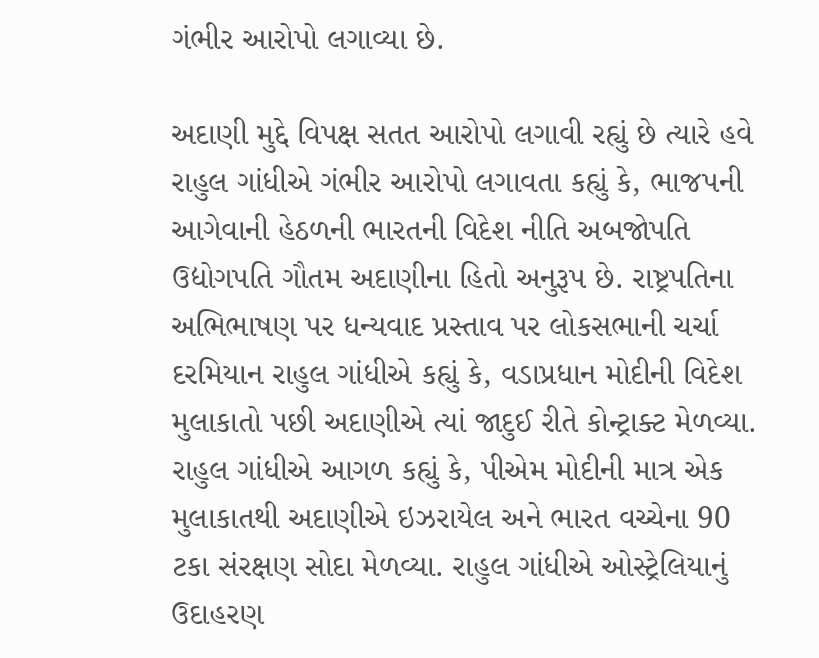ગંભીર આરોપો લગાવ્યા છે.

અદાણી મુદ્દે વિપક્ષ સતત આરોપો લગાવી રહ્યું છે ત્યારે હવે રાહુલ ગાંધીએ ગંભીર આરોપો લગાવતા કહ્યું કે, ભાજપની આગેવાની હેઠળની ભારતની વિદેશ નીતિ અબજોપતિ ઉદ્યોગપતિ ગૌતમ અદાણીના હિતો અનુરૂપ છે. રાષ્ટ્રપતિના અભિભાષણ પર ધન્યવાદ પ્રસ્તાવ પર લોકસભાની ચર્ચા દરમિયાન રાહુલ ગાંધીએ કહ્યું કે, વડાપ્રધાન મોદીની વિદેશ મુલાકાતો પછી અદાણીએ ત્યાં જાદુઈ રીતે કોન્ટ્રાક્ટ મેળવ્યા.
રાહુલ ગાંધીએ આગળ કહ્યું કે, પીએમ મોદીની માત્ર એક મુલાકાતથી અદાણીએ ઇઝરાયેલ અને ભારત વચ્ચેના 90 ટકા સંરક્ષણ સોદા મેળવ્યા. રાહુલ ગાંધીએ ઓસ્ટ્રેલિયાનું ઉદાહરણ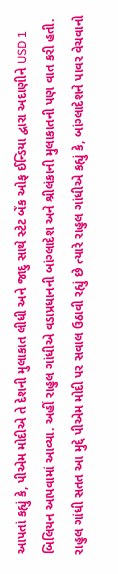આપતાં કહ્યું કે, પીએમ મોદીએ તે દેશની મુલાકાત લીધી અને જાદુ સાથે સ્ટેટ બેંક ઓફ ઈન્ડિયા દ્વારા અદાણીને USD 1 બિલિયન આપવામાં આવ્યા. અહીં રાહુલ ગાંધીએ વડાપ્રધાનની બાંગ્લાદેશ અને શ્રીલંકાની મુલાકાતની પણ વાત કરી હતી.
રાહુલ ગાંધી સતત આ મુદ્દે પીએમ મોદી પર સવાલ ઉઠાવી રહ્યું છે ત્યારે રાહુલ ગાંધીએ કહ્યું કે, બાંગ્લાદેશને પાવર વેચવાનો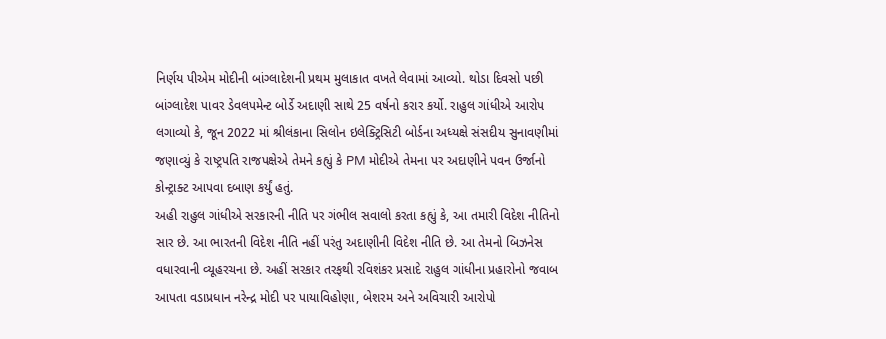નિર્ણય પીએમ મોદીની બાંગ્લાદેશની પ્રથમ મુલાકાત વખતે લેવામાં આવ્યો. થોડા દિવસો પછી બાંગ્લાદેશ પાવર ડેવલપમેન્ટ બોર્ડે અદાણી સાથે 25 વર્ષનો કરાર કર્યો. રાહુલ ગાંધીએ આરોપ લગાવ્યો કે, જૂન 2022 માં શ્રીલંકાના સિલોન ઇલેક્ટ્રિસિટી બોર્ડના અધ્યક્ષે સંસદીય સુનાવણીમાં જણાવ્યું કે રાષ્ટ્રપતિ રાજપક્ષેએ તેમને કહ્યું કે PM મોદીએ તેમના પર અદાણીને પવન ઉર્જાનો કોન્ટ્રાક્ટ આપવા દબાણ કર્યું હતું.
અહી રાહુલ ગાંધીએ સરકારની નીતિ પર ગંભીલ સવાલો કરતા કહ્યું કે, આ તમારી વિદેશ નીતિનો સાર છે. આ ભારતની વિદેશ નીતિ નહીં પરંતુ અદાણીની વિદેશ નીતિ છે. આ તેમનો બિઝનેસ વધારવાની વ્યૂહરચના છે. અહીં સરકાર તરફથી રવિશંકર પ્રસાદે રાહુલ ગાંધીના પ્રહારોનો જવાબ આપતા વડાપ્રધાન નરેન્દ્ર મોદી પર પાયાવિહોણા, બેશરમ અને અવિચારી આરોપો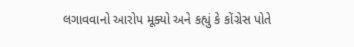લગાવવાનો આરોપ મૂક્યો અને કહ્યું કે કોંગ્રેસ પોતે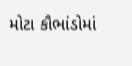મોટા કૌભાંડોમાં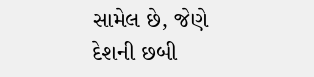સામેલ છે, જેણે દેશની છબી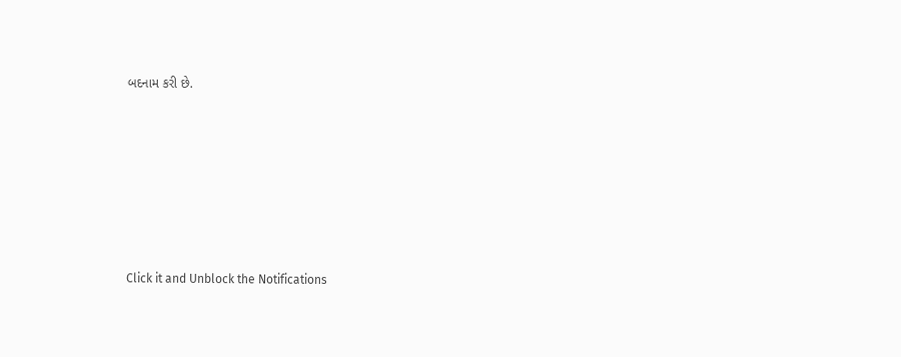બદનામ કરી છે.












Click it and Unblock the Notifications